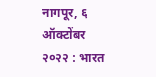नागपूर, ६ ऑक्टोंबर २०२२ : भारत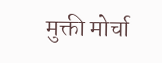मुक्ती मोर्चा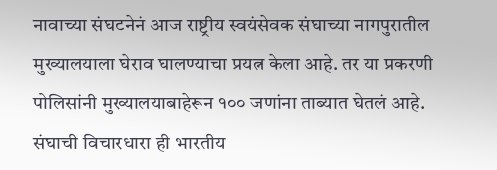नावाच्या संघटनेनं आज राष्ट्रीय स्वयंसेवक संघाच्या नागपुरातील मुख्यालयाला घेराव घालण्याचा प्रयत्न केला आहे. तर या प्रकरणी पोलिसांनी मुख्यालयाबाहेरून १०० जणांना ताब्यात घेतलं आहे.
संघाची विचारधारा ही भारतीय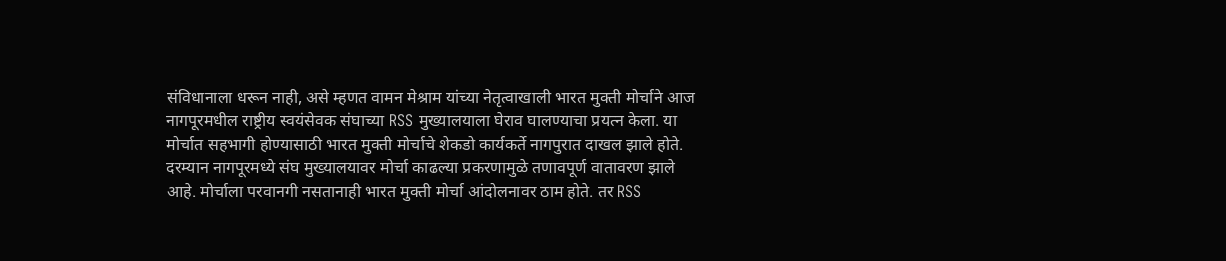संविधानाला धरून नाही, असे म्हणत वामन मेश्राम यांच्या नेतृत्वाखाली भारत मुक्ती मोर्चाने आज नागपूरमधील राष्ट्रीय स्वयंसेवक संघाच्या RSS मुख्यालयाला घेराव घालण्याचा प्रयत्न केला. या मोर्चात सहभागी होण्यासाठी भारत मुक्ती मोर्चाचे शेकडो कार्यकर्ते नागपुरात दाखल झाले होते.
दरम्यान नागपूरमध्ये संघ मुख्यालयावर मोर्चा काढल्या प्रकरणामुळे तणावपूर्ण वातावरण झाले आहे. मोर्चाला परवानगी नसतानाही भारत मुक्ती मोर्चा आंदोलनावर ठाम होते. तर RSS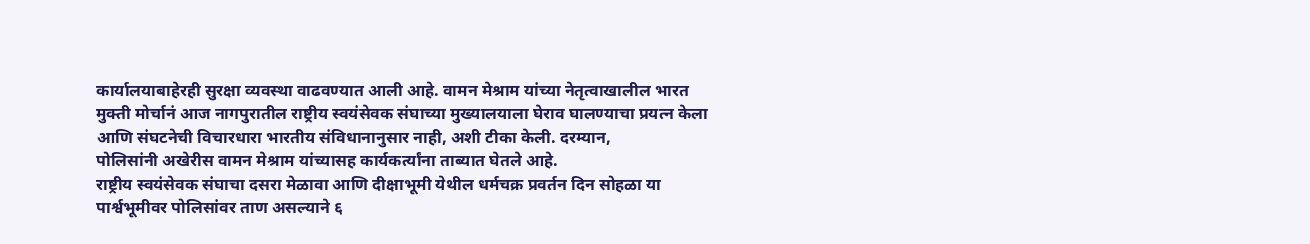कार्यालयाबाहेरही सुरक्षा व्यवस्था वाढवण्यात आली आहे. वामन मेश्राम यांच्या नेतृत्वाखालील भारत मुक्ती मोर्चानं आज नागपुरातील राष्ट्रीय स्वयंसेवक संघाच्या मुख्यालयाला घेराव घालण्याचा प्रयत्न केला आणि संघटनेची विचारधारा भारतीय संविधानानुसार नाही, अशी टीका केली. दरम्यान,
पोलिसांनी अखेरीस वामन मेश्राम यांच्यासह कार्यकर्त्यांना ताब्यात घेतले आहे.
राष्ट्रीय स्वयंसेवक संघाचा दसरा मेळावा आणि दीक्षाभूमी येथील धर्मचक्र प्रवर्तन दिन सोहळा या पार्श्वभूमीवर पोलिसांवर ताण असल्याने ६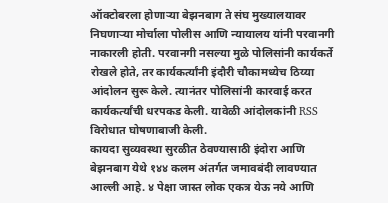ऑक्टोबरला होणाऱ्या बेझनबाग ते संघ मुख्यालयावर निघणाऱ्या मोर्चाला पोलीस आणि न्यायालय यांनी परवानगी नाकारली होती. परवानगी नसल्या मुळे पोलिसांनी कार्यकर्ते रोखले होते, तर कार्यकर्त्यांनी इंदौरी चौकामध्येच ठिय्या आंदोलन सुरू केले. त्यानंतर पोलिसांनी कारवाई करत कार्यकर्त्यांची धरपकड केली. यावेळी आंदोलकांनी RSS विरोधात घोषणाबाजी केली.
कायदा सुव्यवस्था सुरळीत ठेवण्यासाठी इंदोरा आणि बेझनबाग येथे १४४ कलम अंतर्गत जमावबंदी लावण्यात आल्ली आहे. ४ पेक्षा जास्त लोक एकत्र येऊ नये आणि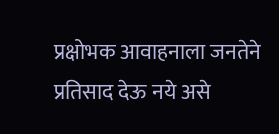प्रक्षोभक आवाहनाला जनतेने प्रतिसाद देऊ नये असे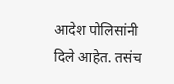आदेश पोलिसांनी दिले आहेत. तसंच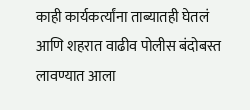काही कार्यकर्त्यांना ताब्यातही घेतलं आणि शहरात वाढीव पोलीस बंदोबस्त लावण्यात आला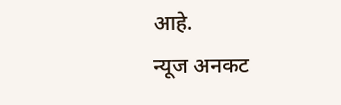आहे.
न्यूज अनकट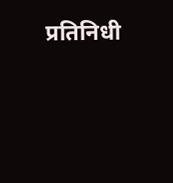प्रतिनिधी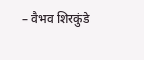– वैभव शिरकुंडे